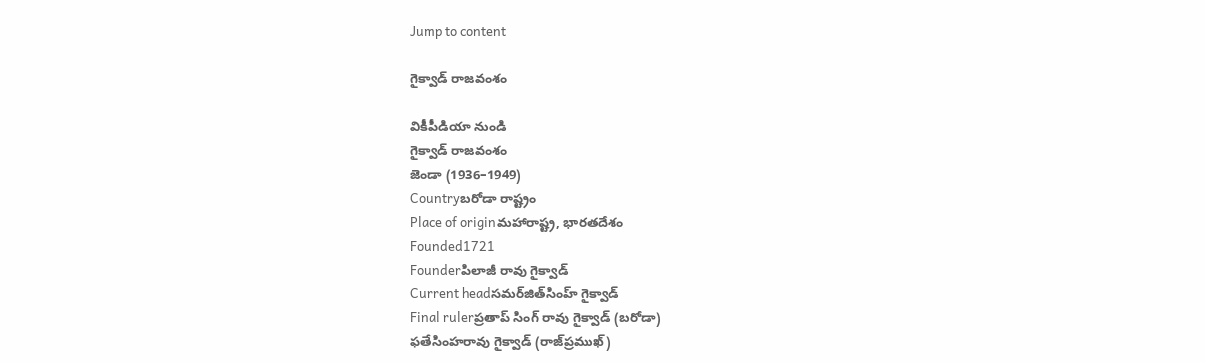Jump to content

గైక్వాడ్ రాజవంశం

వికీపీడియా నుండి
గైక్వాడ్ రాజవంశం
జెండా (1936–1949)
Countryబరోడా రాష్ట్రం
Place of originమహారాష్ట్ర, భారతదేశం
Founded1721
Founderపిలాజీ రావు గైక్వాడ్
Current headసమర్‌జిత్‌సింహ్ గైక్వాడ్
Final rulerప్రతాప్ సింగ్ రావు గైక్వాడ్ (బరోడా)
ఫతేసింహరావు గైక్వాడ్ (రాజ్‌ప్రముఖ్)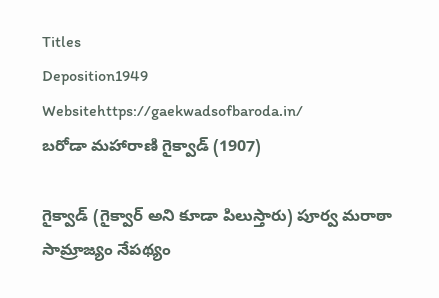Titles
Deposition1949
Websitehttps://gaekwadsofbaroda.in/
బరోడా మహారాణి గైక్వాడ్ (1907)

గైక్వాడ్‌ (గైక్వార్ అని కూడా పిలుస్తారు) పూర్వ మరాఠా సామ్రాజ్యం నేపథ్యం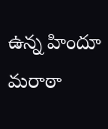ఉన్న హిందూ మరాఠా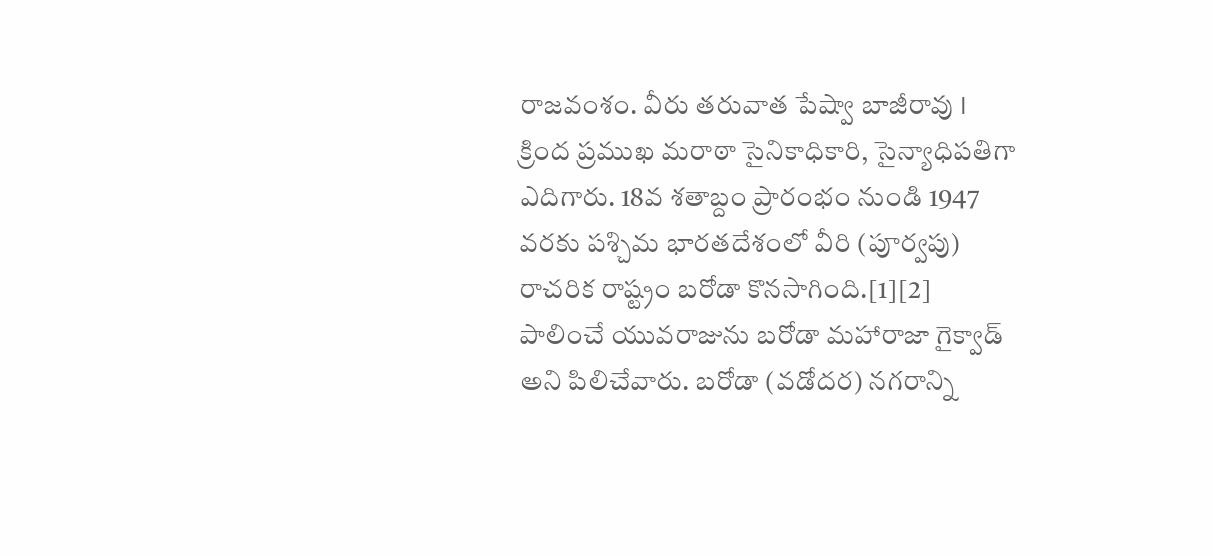రాజవంశం. వీరు తరువాత పేష్వా బాజీరావు I క్రింద ప్రముఖ మరాఠా సైనికాధికారి, సైన్యాధిపతిగా ఎదిగారు. 18వ శతాబ్దం ప్రారంభం నుండి 1947 వరకు పశ్చిమ భారతదేశంలో వీరి (పూర్వపు) రాచరిక రాష్ట్రం బరోడా కొనసాగింది.[1][2] పాలించే యువరాజును బరోడా మహారాజా గైక్వాడ్ అని పిలిచేవారు. బరోడా (వడోదర) నగరాన్ని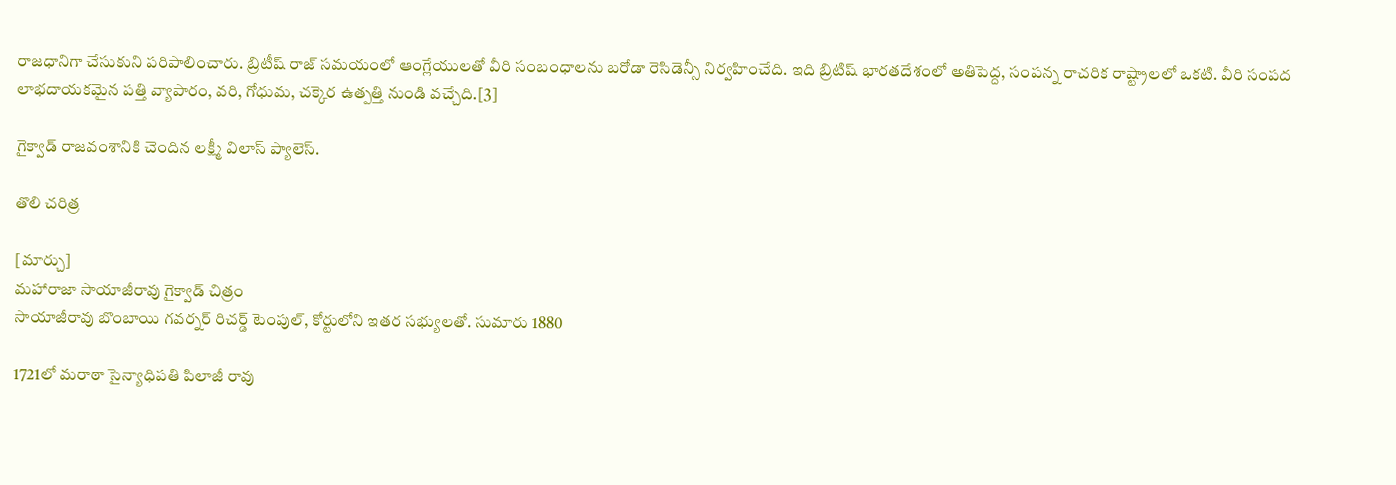రాజధానిగా చేసుకుని పరిపాలించారు. బ్రిటీష్ రాజ్ సమయంలో ఆంగ్లేయులతో వీరి సంబంధాలను బరోడా రెసిడెన్సీ నిర్వహించేది. ఇది బ్రిటిష్ భారతదేశంలో అతిపెద్ద, సంపన్న రాచరిక రాష్ట్రాలలో ఒకటి. వీరి సంపద లాభదాయకమైన పత్తి వ్యాపారం, వరి, గోధుమ, చక్కెర ఉత్పత్తి నుండి వచ్చేది.[3]

గైక్వాడ్ రాజవంశానికి చెందిన లక్ష్మీ విలాస్ ప్యాలెస్.

తొలి చరిత్ర

[మార్చు]
మహారాజా సాయాజీరావు గైక్వాడ్ చిత్రం
సాయాజీరావు బొంబాయి గవర్నర్ రిచర్డ్ టెంపుల్, కోర్టులోని ఇతర సభ్యులతో. సుమారు 1880

1721లో మరాఠా సైన్యాధిపతి పిలాజీ రావు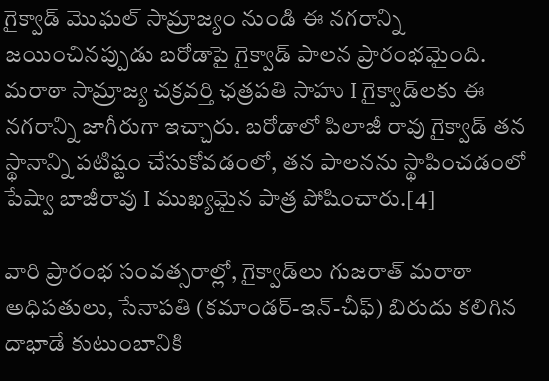గైక్వాడ్ మొఘల్ సామ్రాజ్యం నుండి ఈ నగరాన్ని జయించినప్పుడు బరోడాపై గైక్వాడ్ పాలన ప్రారంభమైంది. మరాఠా సామ్రాజ్య చక్రవర్తి ఛత్రపతి సాహు I గైక్వాడ్‌లకు ఈ నగరాన్ని జాగీరుగా ఇచ్చారు. బరోడాలో పిలాజీ రావు గైక్వాడ్ తన స్థానాన్ని పటిష్టం చేసుకోవడంలో, తన పాలనను స్థాపించడంలో పేష్వా బాజీరావు I ముఖ్యమైన పాత్ర పోషించారు.[4]

వారి ప్రారంభ సంవత్సరాల్లో, గైక్వాడ్‌లు గుజరాత్ మరాఠా అధిపతులు, సేనాపతి (కమాండర్-ఇన్-చీఫ్) బిరుదు కలిగిన దాభాడే కుటుంబానికి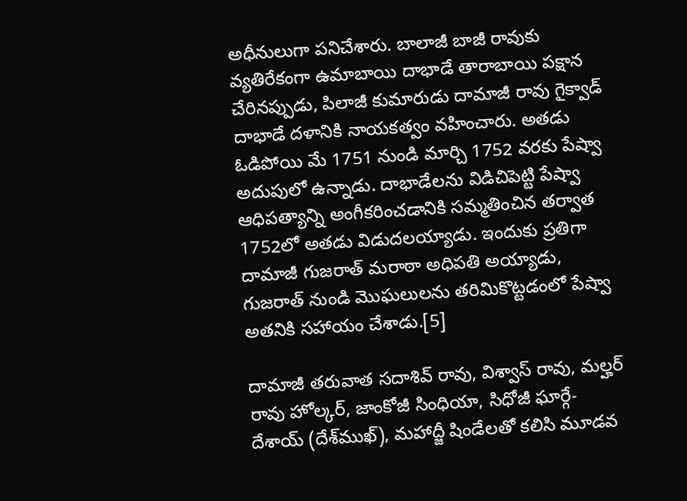అధీనులుగా పనిచేశారు. బాలాజీ బాజీ రావుకు వ్యతిరేకంగా ఉమాబాయి దాభాడే తారాబాయి పక్షాన చేరినప్పుడు, పిలాజీ కుమారుడు దామాజీ రావు గైక్వాడ్ దాభాడే దళానికి నాయకత్వం వహించారు. అతడు ఓడిపోయి మే 1751 నుండి మార్చి 1752 వరకు పేష్వా అదుపులో ఉన్నాడు. దాభాడేలను విడిచిపెట్టి పేష్వా ఆధిపత్యాన్ని అంగీకరించడానికి సమ్మతించిన తర్వాత 1752లో అతడు విడుదలయ్యాడు. ఇందుకు ప్రతిగా దామాజీ గుజరాత్‌ మరాఠా అధిపతి అయ్యాడు, గుజరాత్ నుండి మొఘలులను తరిమికొట్టడంలో పేష్వా అతనికి సహాయం చేశాడు.[5]

దామాజీ తరువాత సదాశివ్ రావు, విశ్వాస్ రావు, మల్హర్ రావు హోల్కర్, జాంకోజీ సింధియా, సిధోజీ ఘార్గే-దేశాయ్ (దేశ్‌ముఖ్), మహాద్జీ షిండేలతో కలిసి మూడవ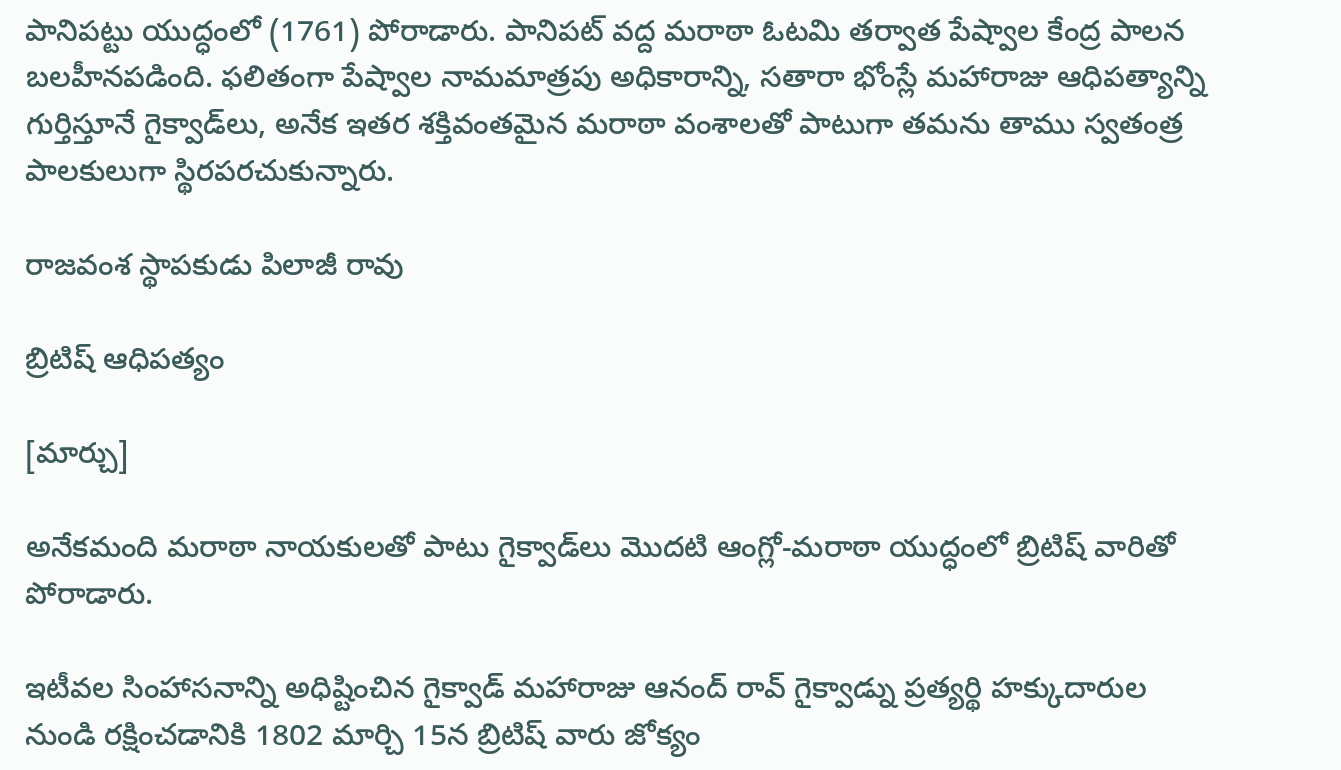పానిపట్టు యుద్ధంలో (1761) పోరాడారు. పానిపట్ వద్ద మరాఠా ఓటమి తర్వాత పేష్వాల కేంద్ర పాలన బలహీనపడింది. ఫలితంగా పేష్వాల నామమాత్రపు అధికారాన్ని, సతారా భోంస్లే మహారాజు ఆధిపత్యాన్ని గుర్తిస్తూనే గైక్వాడ్‌లు, అనేక ఇతర శక్తివంతమైన మరాఠా వంశాలతో పాటుగా తమను తాము స్వతంత్ర పాలకులుగా స్థిరపరచుకున్నారు.

రాజవంశ స్థాపకుడు పిలాజీ రావు

బ్రిటిష్ ఆధిపత్యం

[మార్చు]

అనేకమంది మరాఠా నాయకులతో పాటు గైక్వాడ్‌లు మొదటి ఆంగ్లో-మరాఠా యుద్ధంలో బ్రిటిష్ వారితో పోరాడారు.

ఇటీవల సింహాసనాన్ని అధిష్టించిన గైక్వాడ్ మహారాజు ఆనంద్ రావ్ గైక్వాడ్ను ప్రత్యర్థి హక్కుదారుల నుండి రక్షించడానికి 1802 మార్చి 15న బ్రిటిష్ వారు జోక్యం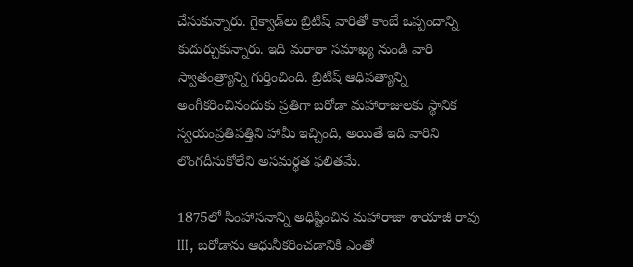చేసుకున్నారు. గైక్వాడ్‌లు బ్రిటిష్ వారితో కాంబే ఒప్పందాన్ని కుదుర్చుకున్నారు. ఇది మరాఠా సమాఖ్య నుండి వారి స్వాతంత్ర్యాన్ని గుర్తించింది. బ్రిటిష్ ఆధిపత్యాన్ని అంగీకరించినందుకు ప్రతిగా బరోడా మహారాజులకు స్థానిక స్వయంప్రతిపత్తిని హామీ ఇచ్చింది, అయితే ఇది వారిని లొంగదీసుకోలేని అసమర్థత ఫలితమే.

1875లో సింహాసనాన్ని అధిష్టించిన మహారాజా శాయాజీ రావు III, బరోడాను ఆధునీకరించడానికి ఎంతో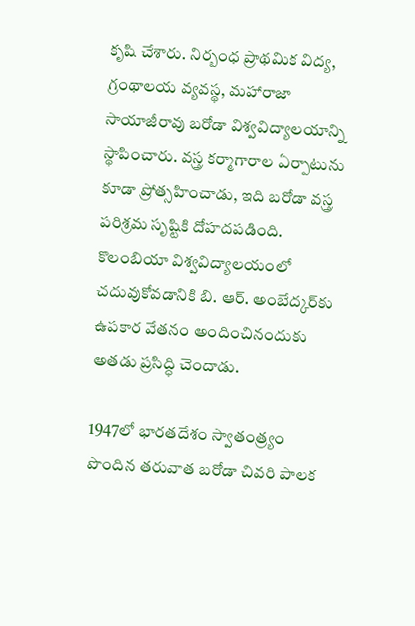కృషి చేశారు. నిర్బంధ ప్రాథమిక విద్య, గ్రంథాలయ వ్యవస్థ, మహారాజా సాయాజీరావు బరోడా విశ్వవిద్యాలయాన్ని స్థాపించారు. వస్త్ర కర్మాగారాల ఏర్పాటును కూడా ప్రోత్సహించాడు, ఇది బరోడా వస్త్ర పరిశ్రమ సృష్టికి దోహదపడింది. కొలంబియా విశ్వవిద్యాలయంలో చదువుకోవడానికి బి. ఆర్. అంబేద్కర్‌కు ఉపకార వేతనం అందించినందుకు అతడు ప్రసిద్ధి చెందాడు.

1947లో భారతదేశం స్వాతంత్ర్యం పొందిన తరువాత బరోడా చివరి పాలక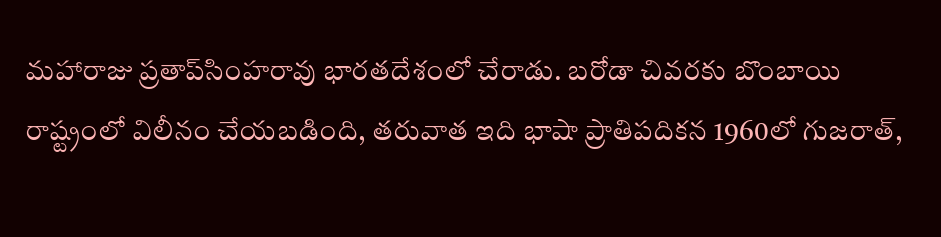మహారాజు ప్రతాప్‌సింహరావు భారతదేశంలో చేరాడు. బరోడా చివరకు బొంబాయి రాష్ట్రంలో విలీనం చేయబడింది, తరువాత ఇది భాషా ప్రాతిపదికన 1960లో గుజరాత్,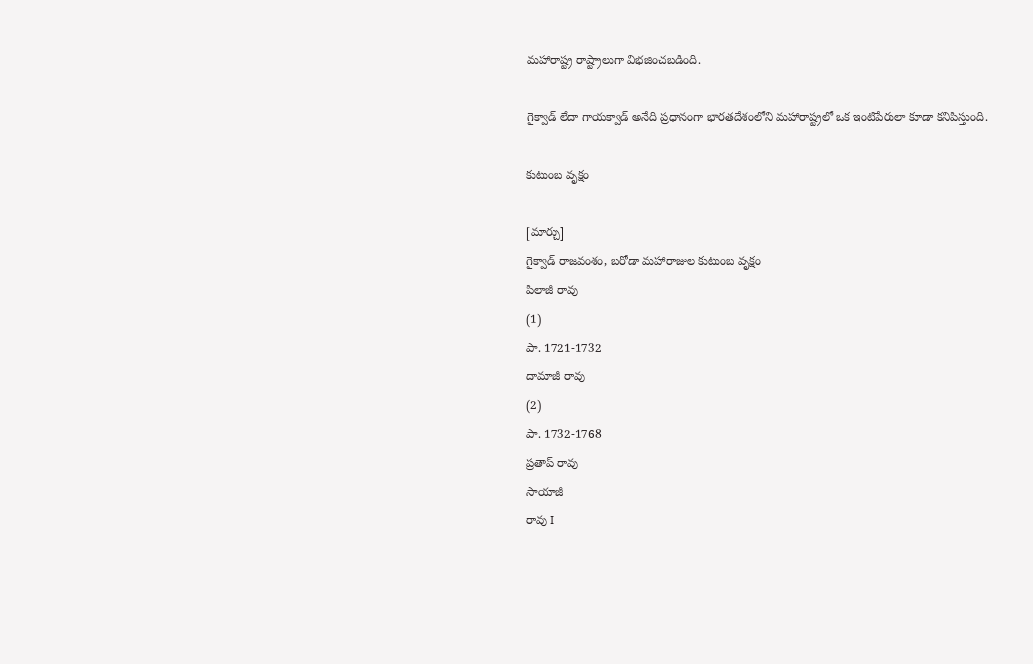మహారాష్ట్ర రాష్ట్రాలుగా విభజించబడింది.

గైక్వాడ్ లేదా గాయక్వాడ్ అనేది ప్రధానంగా భారతదేశంలోని మహారాష్ట్రలో ఒక ఇంటిపేరులా కూడా కనిపిస్తుంది.

కుటుంబ వృక్షం

[మార్చు]
గైక్వాడ్ రాజవంశం, బరోడా మహారాజుల కుటుంబ వృక్షం
పిలాజీ రావు
(1)
పా. 1721-1732
దామాజీ రావు
(2)
పా. 1732-1768
ప్రతాప్ రావు
సాయాజీ
రావు I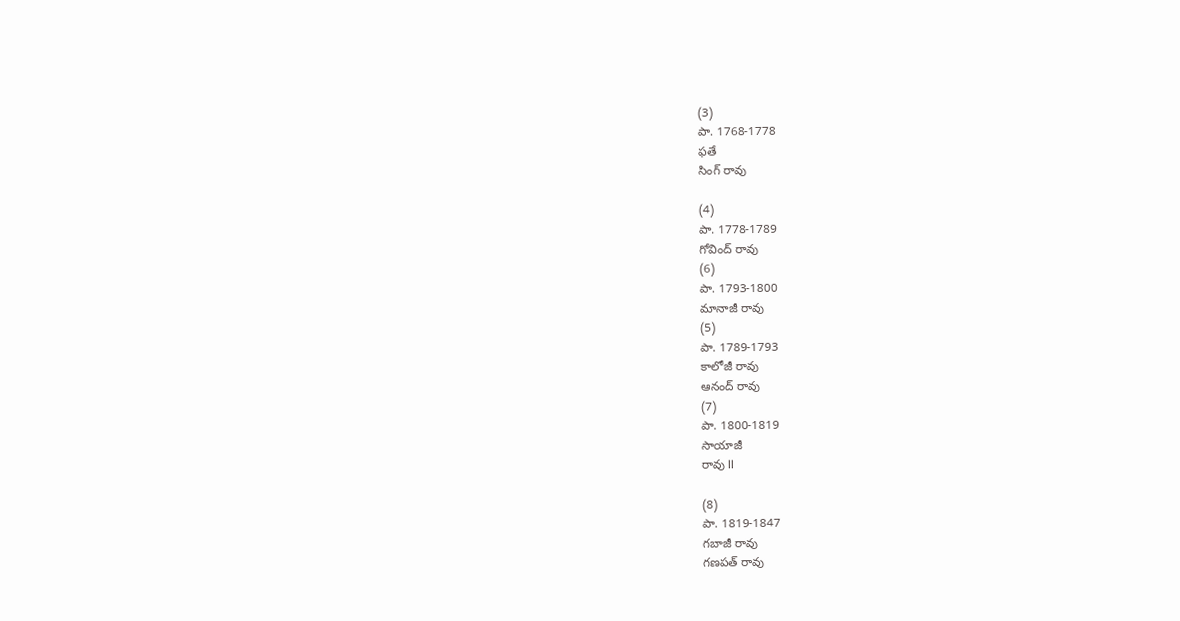(3)
పా. 1768-1778
ఫతే
సింగ్ రావు

(4)
పా. 1778-1789
గోవింద్ రావు
(6)
పా. 1793-1800
మానాజీ రావు
(5)
పా. 1789-1793
కాలోజీ రావు
ఆనంద్ రావు
(7)
పా. 1800-1819
సాయాజీ
రావు II

(8)
పా. 1819-1847
గబాజీ రావు
గణపత్ రావు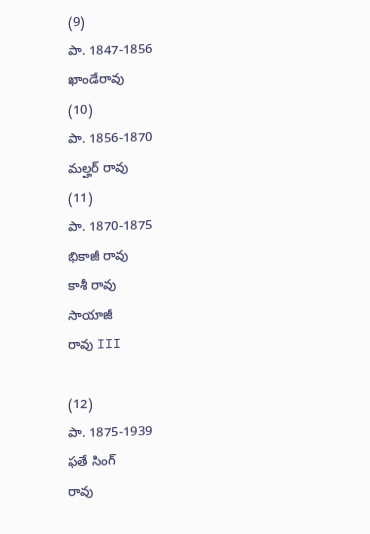(9)
పా. 1847-1856
ఖాండేరావు
(10)
పా. 1856-1870
మల్హర్ రావు
(11)
పా. 1870-1875
భికాజీ రావు
కాశీ రావు
సాయాజీ
రావు III

(12)
పా. 1875-1939
ఫతే సింగ్
రావు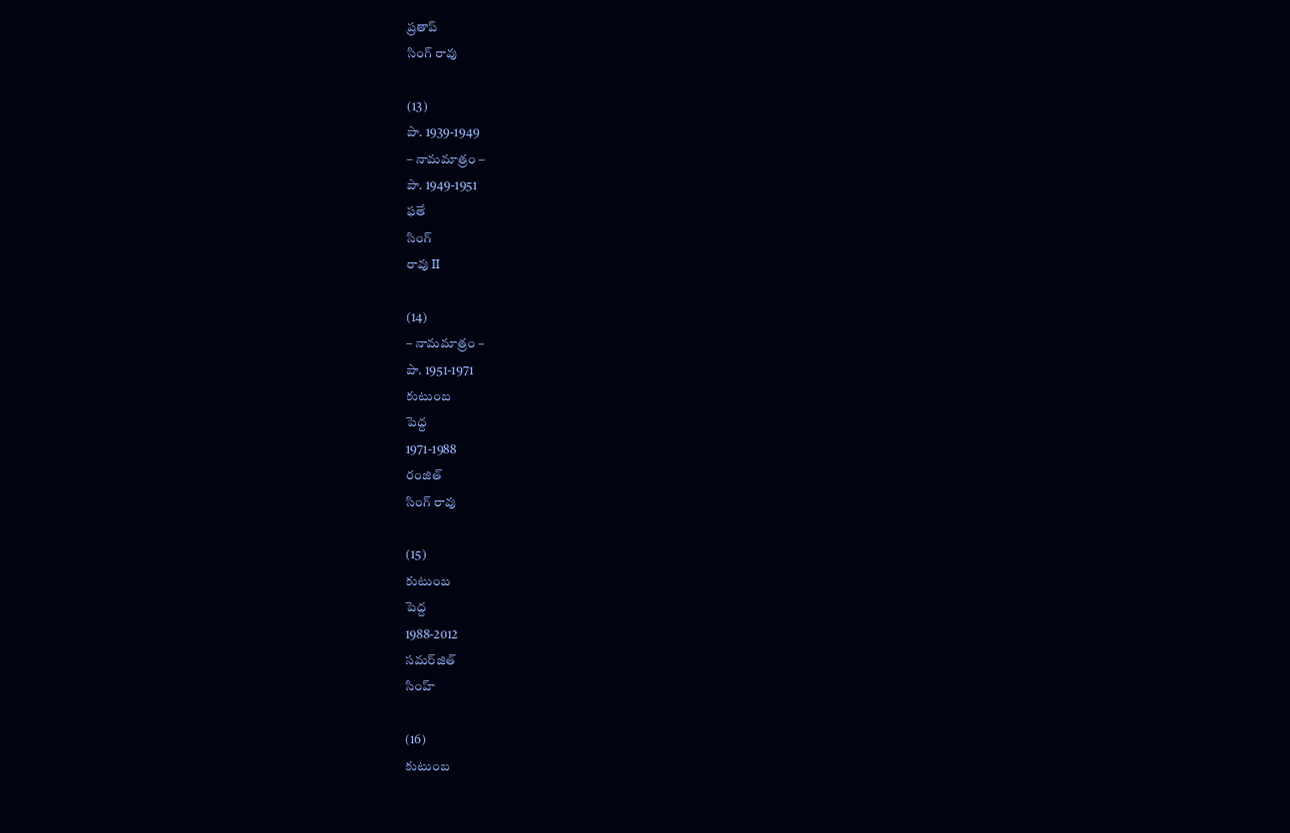ప్రతాప్
సింగ్ రావు

(13)
పా. 1939-1949
– నామమాత్రం –
పా. 1949-1951
ఫతే
సింగ్
రావు II

(14)
– నామమాత్రం –
పా. 1951-1971
కుటుంబ
పెద్ద
1971-1988
రంజిత్
సింగ్ రావు

(15)
కుటుంబ
పెద్ద
1988-2012
సమర్‌జిత్
సింహ్

(16)
కుటుంబ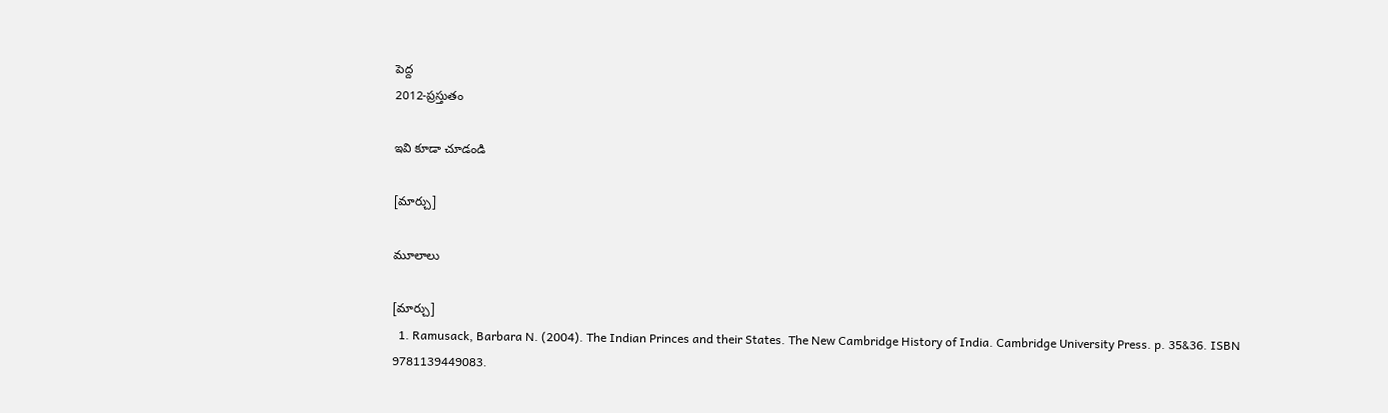పెద్ద
2012-ప్రస్తుతం

ఇవి కూడా చూడండి

[మార్చు]

మూలాలు

[మార్చు]
  1. Ramusack, Barbara N. (2004). The Indian Princes and their States. The New Cambridge History of India. Cambridge University Press. p. 35&36. ISBN 9781139449083.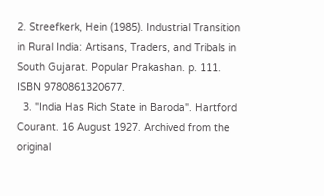2. Streefkerk, Hein (1985). Industrial Transition in Rural India: Artisans, Traders, and Tribals in South Gujarat. Popular Prakashan. p. 111. ISBN 9780861320677.
  3. "India Has Rich State in Baroda". Hartford Courant. 16 August 1927. Archived from the original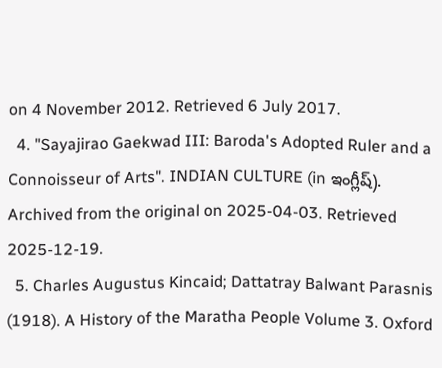on 4 November 2012. Retrieved 6 July 2017.
  4. "Sayajirao Gaekwad III: Baroda's Adopted Ruler and a Connoisseur of Arts". INDIAN CULTURE (in ఇంగ్లీష్). Archived from the original on 2025-04-03. Retrieved 2025-12-19.
  5. Charles Augustus Kincaid; Dattatray Balwant Parasnis (1918). A History of the Maratha People Volume 3. Oxford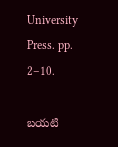University Press. pp. 2–10.

బయటి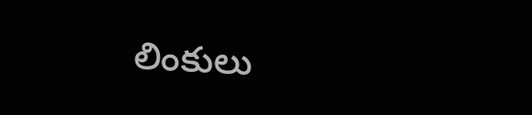లింకులు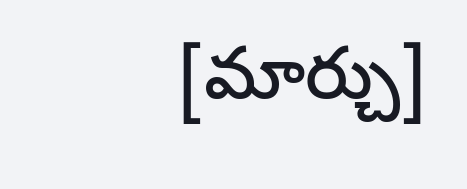[మార్చు]